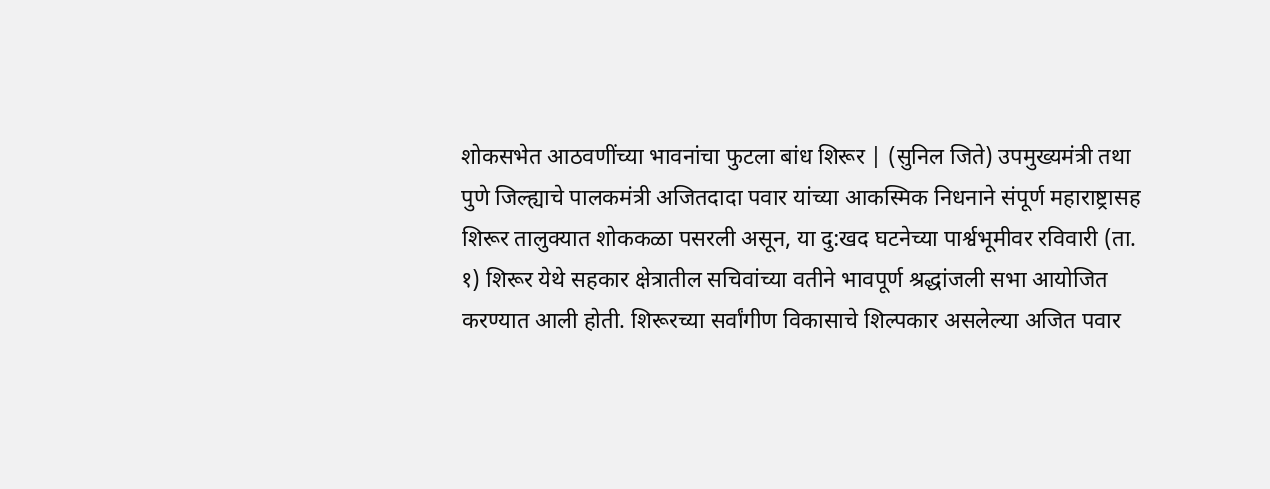शोकसभेत आठवणींच्या भावनांचा फुटला बांध शिरूर | (सुनिल जिते) उपमुख्यमंत्री तथा पुणे जिल्ह्याचे पालकमंत्री अजितदादा पवार यांच्या आकस्मिक निधनाने संपूर्ण महाराष्ट्रासह शिरूर तालुक्यात शोककळा पसरली असून, या दु:खद घटनेच्या पार्श्वभूमीवर रविवारी (ता. १) शिरूर येथे सहकार क्षेत्रातील सचिवांच्या वतीने भावपूर्ण श्रद्धांजली सभा आयोजित करण्यात आली होती. शिरूरच्या सर्वांगीण विकासाचे शिल्पकार असलेल्या अजित पवार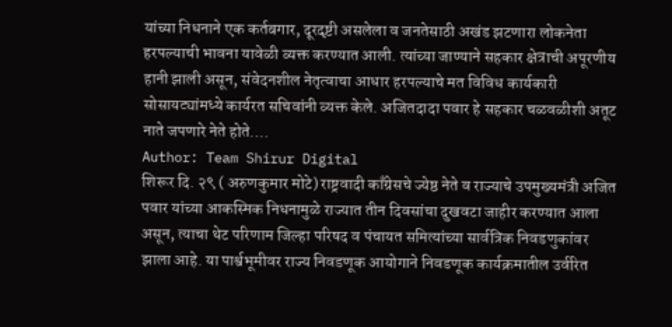यांच्या निधनाने एक कर्तबगार, दूरदृष्टी असलेला व जनतेसाठी अखंड झटणारा लोकनेता हरपल्याची भावना यावेळी व्यक्त करण्यात आली. त्यांच्या जाण्याने सहकार क्षेत्राची अपूरणीय हानी झाली असून, संवेदनशील नेतृत्वाचा आधार हरपल्याचे मत विविध कार्यकारी सोसायट्यांमध्ये कार्यरत सचिवांनी व्यक्त केले. अजितदादा पवार हे सहकार चळवळीशी अतूट नाते जपणारे नेते होते.…
Author: Team Shirur Digital
शिरूर दि. २९ ( अरुणकुमार मोटे) राष्ट्रवादी काँग्रेसचे ज्येष्ठ नेते व राज्याचे उपमुख्यमंत्री अजित पवार यांच्या आकस्मिक निधनामुळे राज्यात तीन दिवसांचा दुखवटा जाहीर करण्यात आला असून, त्याचा थेट परिणाम जिल्हा परिषद व पंचायत समित्यांच्या सार्वत्रिक निवडणुकांवर झाला आहे. या पार्श्वभूमीवर राज्य निवडणूक आयोगाने निवडणूक कार्यक्रमातील उर्वरित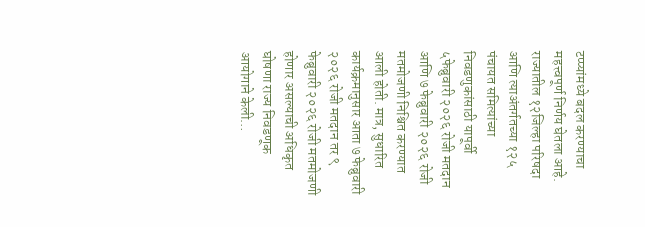टप्प्यांमध्ये बदल करण्याचा महत्त्वपूर्ण निर्णय घेतला आहे. राज्यातील १२जिल्हा परिषदा आणि त्याअंतर्गतच्या १२५ पंचायत समित्यांच्या निवडणुकांसाठी यापूर्वी ५फेब्रुवारी २०२६ रोजी मतदान आणि ७ फेब्रुवारी २०२६ रोजी मतमोजणी निश्चित करण्यात आली होती. मात्र, सुधारित कार्यक्रमानुसार आता ७ फेब्रुवारी २०२६ रोजी मतदान तर ९ फेब्रुवारी २०२६ रोजी मतमोजणी होणार असल्याची अधिकृत घोषणा राज्य निवडणूक आयोगाने केली…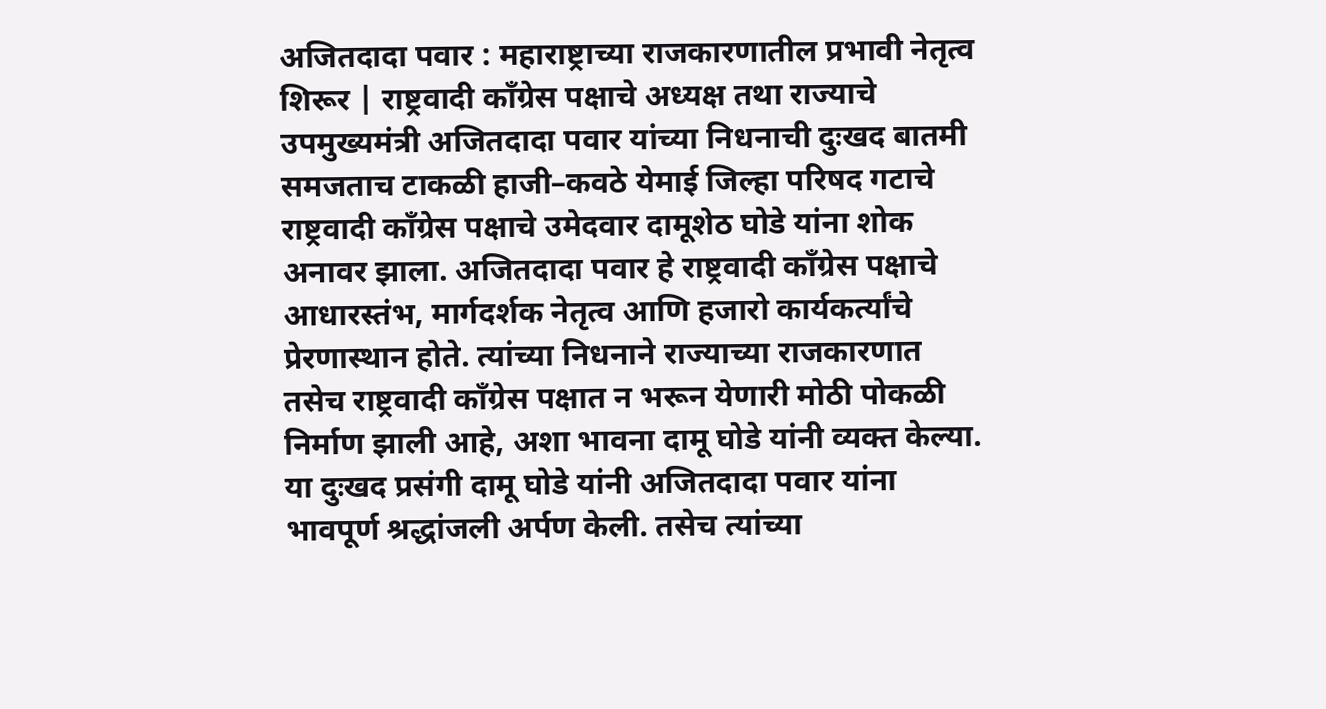अजितदादा पवार : महाराष्ट्राच्या राजकारणातील प्रभावी नेतृत्व शिरूर | राष्ट्रवादी काँग्रेस पक्षाचे अध्यक्ष तथा राज्याचे उपमुख्यमंत्री अजितदादा पवार यांच्या निधनाची दुःखद बातमी समजताच टाकळी हाजी–कवठे येमाई जिल्हा परिषद गटाचे राष्ट्रवादी काँग्रेस पक्षाचे उमेदवार दामूशेठ घोडे यांना शोक अनावर झाला. अजितदादा पवार हे राष्ट्रवादी काँग्रेस पक्षाचे आधारस्तंभ, मार्गदर्शक नेतृत्व आणि हजारो कार्यकर्त्यांचे प्रेरणास्थान होते. त्यांच्या निधनाने राज्याच्या राजकारणात तसेच राष्ट्रवादी काँग्रेस पक्षात न भरून येणारी मोठी पोकळी निर्माण झाली आहे, अशा भावना दामू घोडे यांनी व्यक्त केल्या. या दुःखद प्रसंगी दामू घोडे यांनी अजितदादा पवार यांना भावपूर्ण श्रद्धांजली अर्पण केली. तसेच त्यांच्या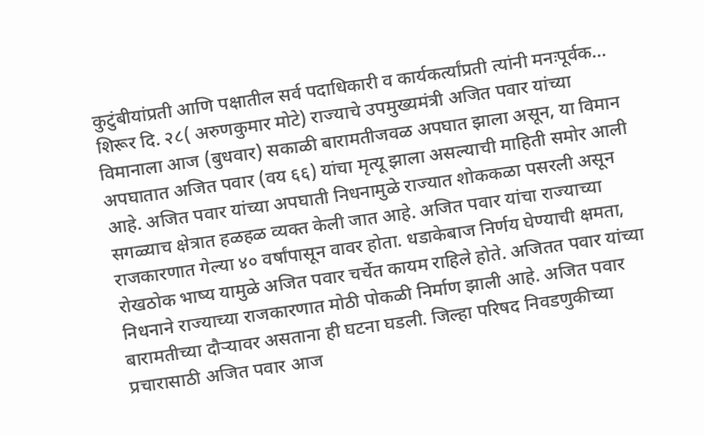कुटुंबीयांप्रती आणि पक्षातील सर्व पदाधिकारी व कार्यकर्त्यांप्रती त्यांनी मनःपूर्वक…
शिरूर दि. २८( अरुणकुमार मोटे) राज्याचे उपमुख्यमंत्री अजित पवार यांच्या विमानाला आज (बुधवार) सकाळी बारामतीजवळ अपघात झाला असून, या विमान अपघातात अजित पवार (वय ६६) यांचा मृत्यू झाला असल्याची माहिती समोर आली आहे. अजित पवार यांच्या अपघाती निधनामुळे राज्यात शोककळा पसरली असून सगळ्याच क्षेत्रात हळहळ व्यक्त केली जात आहे. अजित पवार यांचा राज्याच्या राजकारणात गेल्या ४० वर्षांपासून वावर होता. धडाकेबाज निर्णय घेण्याची क्षमता, रोखठोक भाष्य यामुळे अजित पवार चर्चेत कायम राहिले होते. अजितत पवार यांच्या निधनाने राज्याच्या राजकारणात मोठी पोकळी निर्माण झाली आहे. अजित पवार बारामतीच्या दौऱ्यावर असताना ही घटना घडली. जिल्हा परिषद निवडणुकीच्या प्रचारासाठी अजित पवार आज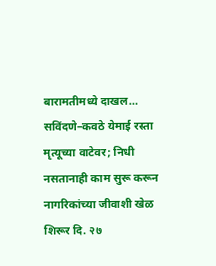बारामतीमध्ये दाखल…
सविंदणे–कवठे येमाई रस्ता मृत्यूच्या वाटेवर; निधी नसतानाही काम सुरू करून नागरिकांच्या जीवाशी खेळ शिरूर दि. २७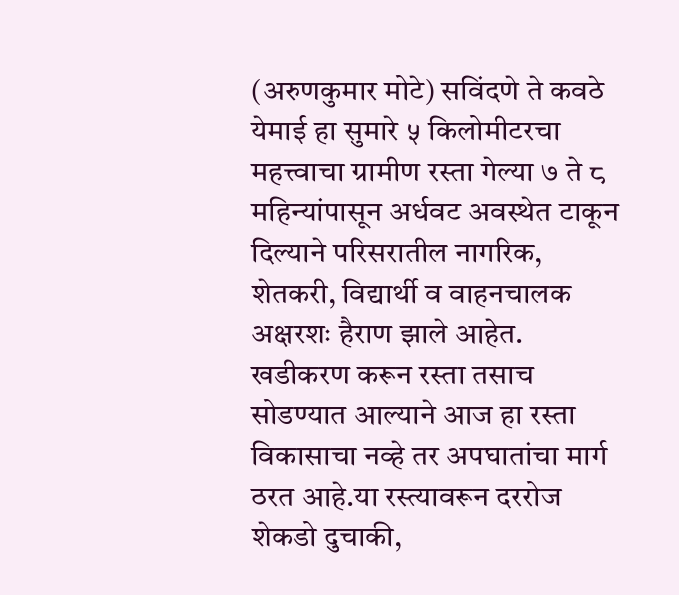(अरुणकुमार मोटे) सविंदणे ते कवठे येमाई हा सुमारे ५ किलोमीटरचा महत्त्वाचा ग्रामीण रस्ता गेल्या ७ ते ८ महिन्यांपासून अर्धवट अवस्थेत टाकून दिल्याने परिसरातील नागरिक, शेतकरी, विद्यार्थी व वाहनचालक अक्षरशः हैराण झाले आहेत. खडीकरण करून रस्ता तसाच सोडण्यात आल्याने आज हा रस्ता विकासाचा नव्हे तर अपघातांचा मार्ग ठरत आहे.या रस्त्यावरून दररोज शेकडो दुचाकी,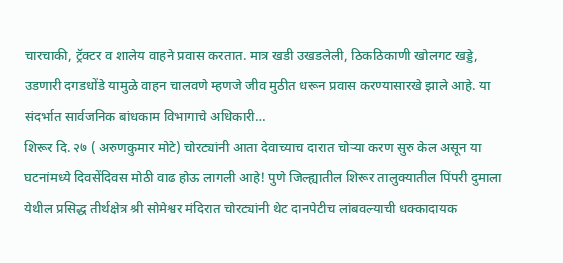चारचाकी, ट्रॅक्टर व शालेय वाहने प्रवास करतात. मात्र खडी उखडलेली, ठिकठिकाणी खोलगट खड्डे, उडणारी दगडधोंडे यामुळे वाहन चालवणे म्हणजे जीव मुठीत धरून प्रवास करण्यासारखे झाले आहे. या संदर्भात सार्वजनिक बांधकाम विभागाचे अधिकारी…
शिरूर दि. २७ ( अरुणकुमार मोटे) चोरट्यांनी आता देवाच्याच दारात चोऱ्या करण सुरु केल असून या घटनांमध्ये दिवसेंदिवस मोठी वाढ होऊ लागली आहे! पुणे जिल्ह्यातील शिरूर तालुक्यातील पिंपरी दुमाला येथील प्रसिद्ध तीर्थक्षेत्र श्री सोमेश्वर मंदिरात चोरट्यांनी थेट दानपेटीच लांबवल्याची धक्कादायक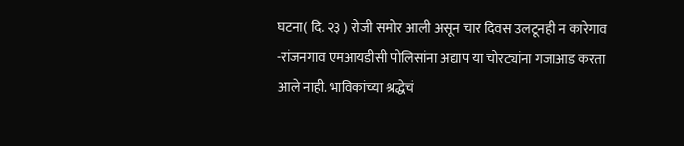घटना( दि. २३ ) रोजी समोर आली असून चार दिवस उलटूनही न कारेगाव -रांजनगाव एमआयडीसी पोलिसांना अद्याप या चोरट्यांना गजाआड करता आले नाही. भाविकांच्या श्रद्धेचं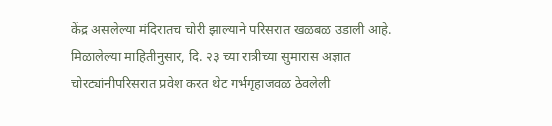केंद्र असलेल्या मंदिरातच चोरी झाल्याने परिसरात खळबळ उडाली आहे. मिळालेल्या माहितीनुसार, दि. २३ च्या रात्रीच्या सुमारास अज्ञात चोरट्यांनीपरिसरात प्रवेश करत थेट गर्भगृहाजवळ ठेवलेली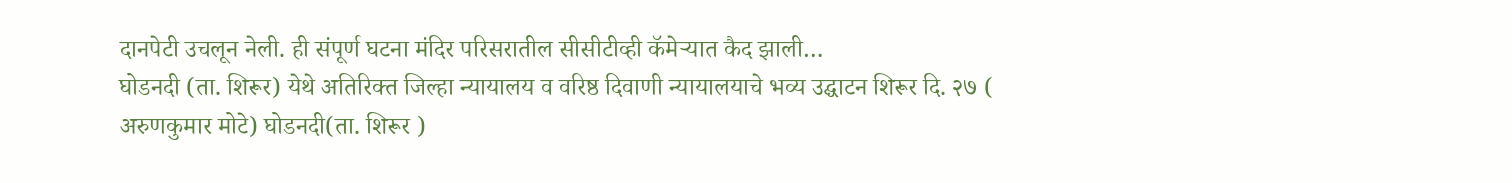दानपेटी उचलून नेली. ही संपूर्ण घटना मंदिर परिसरातील सीसीटीव्ही कॅमेऱ्यात कैद झाली…
घोडनदी (ता. शिरूर) येथे अतिरिक्त जिल्हा न्यायालय व वरिष्ठ दिवाणी न्यायालयाचे भव्य उद्घाटन शिरूर दि. २७ ( अरुणकुमार मोटे) घोडनदी(ता. शिरूर )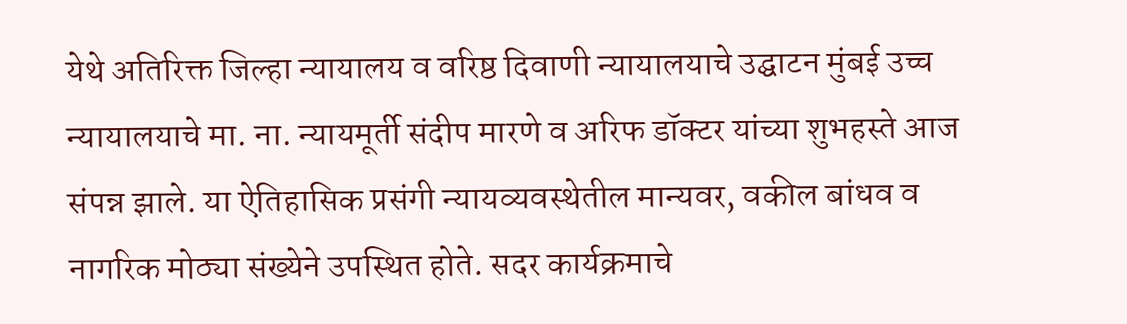येथे अतिरिक्त जिल्हा न्यायालय व वरिष्ठ दिवाणी न्यायालयाचे उद्घाटन मुंबई उच्च न्यायालयाचे मा. ना. न्यायमूर्ती संदीप मारणे व अरिफ डॉक्टर यांच्या शुभहस्ते आज संपन्न झाले. या ऐतिहासिक प्रसंगी न्यायव्यवस्थेतील मान्यवर, वकील बांधव व नागरिक मोठ्या संख्येने उपस्थित होते. सदर कार्यक्रमाचे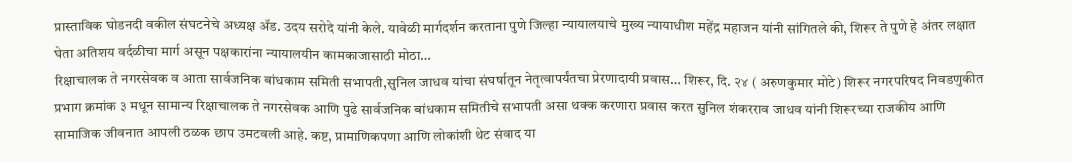प्रास्ताविक घोडनदी वकील संघटनेचे अध्यक्ष ॲड. उदय सरोदे यांनी केले. यावेळी मार्गदर्शन करताना पुणे जिल्हा न्यायालयाचे मुख्य न्यायाधीश महेंद्र महाजन यांनी सांगितले की, शिरूर ते पुणे हे अंतर लक्षात घेता अतिशय वर्दळीचा मार्ग असून पक्षकारांना न्यायालयीन कामकाजासाठी मोठा…
रिक्षाचालक ते नगरसेवक व आता सार्वजनिक बांधकाम समिती सभापती,सुनिल जाधव यांचा संघर्षातून नेतृत्वापर्यंतचा प्रेरणादायी प्रवास… शिरूर, दि. २४ ( अरुणकुमार मोटे) शिरूर नगरपरिषद निवडणुकीत प्रभाग क्रमांक ३ मधून सामान्य रिक्षाचालक ते नगरसेवक आणि पुढे सार्वजनिक बांधकाम समितीचे सभापती असा थक्क करणारा प्रवास करत सुनिल शंकरराव जाधव यांनी शिरूरच्या राजकीय आणि सामाजिक जीवनात आपली ठळक छाप उमटवली आहे. कष्ट, प्रामाणिकपणा आणि लोकांशी थेट संवाद या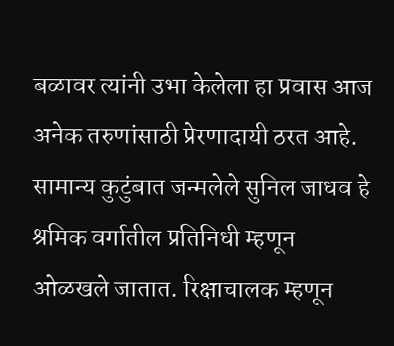बळावर त्यांनी उभा केलेला हा प्रवास आज अनेक तरुणांसाठी प्रेरणादायी ठरत आहे. सामान्य कुटुंबात जन्मलेले सुनिल जाधव हे श्रमिक वर्गातील प्रतिनिधी म्हणून ओळखले जातात. रिक्षाचालक म्हणून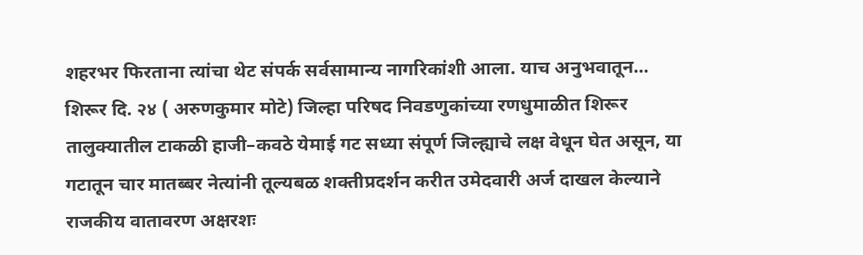शहरभर फिरताना त्यांचा थेट संपर्क सर्वसामान्य नागरिकांशी आला. याच अनुभवातून…
शिरूर दि. २४ ( अरुणकुमार मोटे) जिल्हा परिषद निवडणुकांच्या रणधुमाळीत शिरूर तालुक्यातील टाकळी हाजी–कवठे येमाई गट सध्या संपूर्ण जिल्ह्याचे लक्ष वेधून घेत असून, या गटातून चार मातब्बर नेत्यांनी तूल्यबळ शक्तीप्रदर्शन करीत उमेदवारी अर्ज दाखल केल्याने राजकीय वातावरण अक्षरशः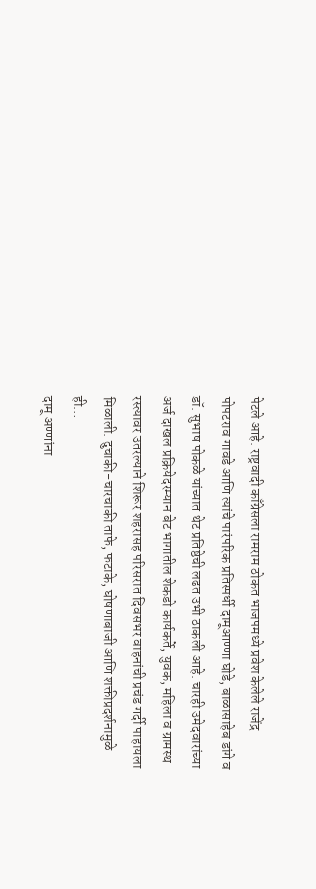पेटले आहे. राष्ट्रवादी काँग्रेसला रामराम ठोकत भाजपमध्ये प्रवेश केलेले राजेंद्र पोपटराव गावडे आणि त्यांचे पारंपरिक प्रतिस्पर्धी दामूआण्णा घोडे, बाळासाहेब डांगे व डॉ. सुभाष पोकळे यांच्यात थेट प्रतिष्ठेची लढत उभी ठाकली आहे. चारही उमेदवारांच्या अर्ज दाखल प्रक्रियेदरम्यान बेट भागातील शेकडो कार्यकर्ते, युवक, महिला व ग्रामस्थ रस्त्यावर उतरल्याने शिरूर शहरासह परिसरात दिवसभर वाहनांची प्रचंड गर्दी पाहायला मिळाली. दुचाकी-चारचाकी ताफे, फटाके, घोषणाबाजी आणि शक्तीप्रदर्शनामुळे ही…
दामू अण्णांना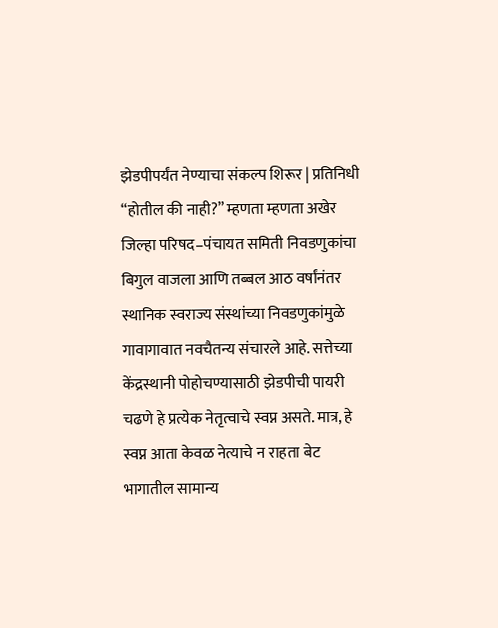झेडपीपर्यंत नेण्याचा संकल्प शिरूर | प्रतिनिधी “होतील की नाही?” म्हणता म्हणता अखेर जिल्हा परिषद–पंचायत समिती निवडणुकांचा बिगुल वाजला आणि तब्बल आठ वर्षांनंतर स्थानिक स्वराज्य संस्थांच्या निवडणुकांमुळे गावागावात नवचैतन्य संचारले आहे. सत्तेच्या केंद्रस्थानी पोहोचण्यासाठी झेडपीची पायरी चढणे हे प्रत्येक नेतृत्वाचे स्वप्न असते. मात्र, हे स्वप्न आता केवळ नेत्याचे न राहता बेट भागातील सामान्य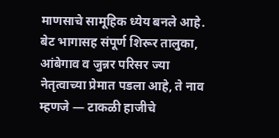माणसाचे सामूहिक ध्येय बनले आहे. बेट भागासह संपूर्ण शिरूर तालुका, आंबेगाव व जुन्नर परिसर ज्या नेतृत्वाच्या प्रेमात पडला आहे, ते नाव म्हणजे — टाकळी हाजीचे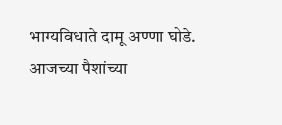भाग्यविधाते दामू अण्णा घोडे. आजच्या पैशांच्या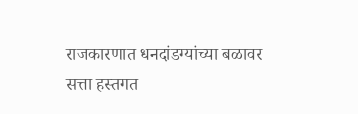राजकारणात धनदांडग्यांच्या बळावर सत्ता हस्तगत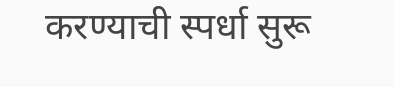करण्याची स्पर्धा सुरू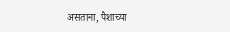असताना, पैशाच्या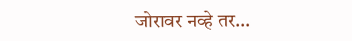जोरावर नव्हे तर…